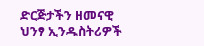ድርጅታችን ዘመናዊ ህንፃ ኢንዱስትሪዎች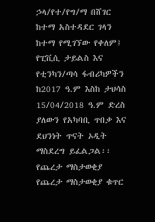ኃላ/የተ/የግ/ማ በሸገር ከተማ አስተዳደር ገላን ከተማ የሚገኘው የቀለም፤ የፒቪሲ ታይልስ እና የቲንካን/ጣሳ ፋብሪካዎችን ከ2017 ዓ.ም እስከ ታህሳስ 15/04/2018 ዓ.ም ድረስ ያለውን የአካባቢ ጥበቃ እና ደህንነት ጥናት ኦዲት ማስደረግ ይፈልጋል፡፡
የጨረታ ማስታወቂያ
የጨረታ ማስታወቂያ ቁጥር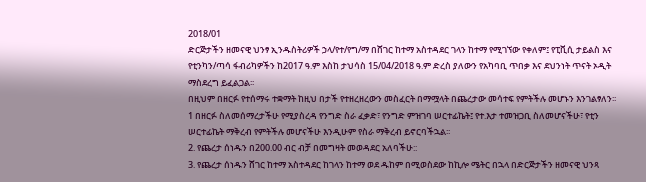2018/01
ድርጅታችን ዘመናዊ ህንፃ ኢንዱስትሪዎች ኃላ/የተ/የግ/ማ በሸገር ከተማ አስተዳደር ገላን ከተማ የሚገኘው የቀለም፤ የፒቪሲ ታይልስ እና የቲንካን/ጣሳ ፋብሪካዎችን ከ2017 ዓ.ም እስከ ታህሳስ 15/04/2018 ዓ.ም ድረስ ያለውን የአካባቢ ጥበቃ እና ደህንነት ጥናት ኦዲት ማስደረግ ይፈልጋል፡፡
በዚህም በዘርፉ የተሰማሩ ተቋማት ከዚህ በታች የተዘረዘረውን መስፈርት በማሟላት በጨረታው መሳተፍ የምትችሉ መሆኑን እንገልፃለን፡፡
1 በዘርፉ ስለመሰማረታችሁ የሚያስረዳ የንግድ ስራ ፈቃድ፣ የንግድ ምዝገባ ሠርተፊኬት፤ የተ.እታ ተመዝጋቢ ስለመሆናችሁ፣ የቲን ሠርተፊኬት ማቅረብ የምትችሉ መሆናችሁ እንዲሁም የስራ ማቅረብ ይኖርባችኋል፡፡
2. የጨረታ ሰነዱን በ200.00 ብር ብቻ በመግዛት መወዳደር አለባችሁ::
3. የጨረታ ሰነዱን ሸገር ከተማ አስተዳደር ከገላን ከተማ ወደ ዱከም በሚወስደው ከኪሎ ሜትር በኋላ በድርጅታችን ዘመናዊ ህንጻ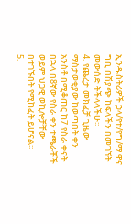ኢንዱስትሪዎች ኃላ/የተ/የግ/ማ ዋና ግቢ በሽያጭ ከፍላችን በመገኘት መውሰድ ትችላላችሁ፡፡
4. የጨረታ መክፈቻ ጊዜው ማስታወቂያው ከወጣበት ቀን አንስቶ በሚቆጠር ከ7 የስራ ቀናት በኋላ በ8ኛው የስራ ቀን ተጫራቾች ወይም ህጋዊ ወኪሎቻቸው በተገኙበት የሚከፈት ይሆናል፡፡
5.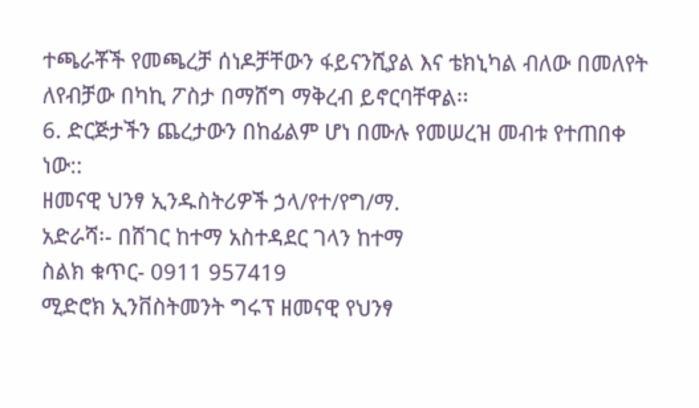ተጫራቾች የመጫረቻ ሰነዶቻቸውን ፋይናንሺያል እና ቴክኒካል ብለው በመለየት ለየብቻው በካኪ ፖስታ በማሸግ ማቅረብ ይኖርባቸዋል፡፡
6. ድርጅታችን ጨረታውን በከፊልም ሆነ በሙሉ የመሠረዝ መብቱ የተጠበቀ ነው::
ዘመናዊ ህንፃ ኢንዱስትሪዎች ኃላ/የተ/የግ/ማ.
አድራሻ፡- በሸገር ከተማ አስተዳደር ገላን ከተማ
ስልክ ቁጥር- 0911 957419
ሚድሮክ ኢንቨስትመንት ግሩፕ ዘመናዊ የህንፃ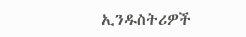ኢንዱስትሪዎች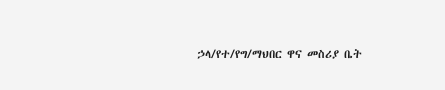ኃላ/የተ/የግ/ማህበር ዋና መስሪያ ቤት